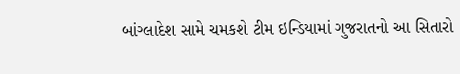બાંગ્લાદેશ સામે ચમકશે ટીમ ઇન્ડિયામાં ગુજરાતનો આ સિતારો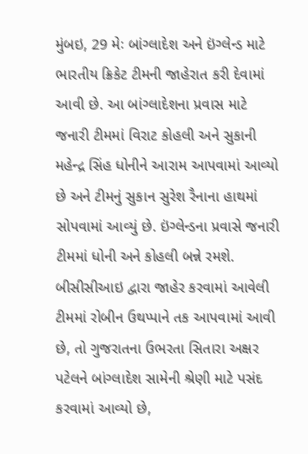મુંબઇ, 29 મેઃ બાંગ્લાદેશ અને ઇંગ્લેન્ડ માટે ભારતીય ક્રિકેટ ટીમની જાહેરાત કરી દેવામાં આવી છે. આ બાંગ્લાદેશના પ્રવાસ માટે જનારી ટીમમાં વિરાટ કોહલી અને સુકાની મહેન્દ્ર સિંહ ધોનીને આરામ આપવામાં આવ્યો છે અને ટીમનું સુકાન સુરેશ રૈનાના હાથમાં સોપવામાં આવ્યું છે. ઇંગ્લેન્ડના પ્રવાસે જનારી ટીમમાં ધોની અને કોહલી બન્ને રમશે. બીસીસીઆઇ દ્વારા જાહેર કરવામાં આવેલી ટીમમાં રોબીન ઉથપ્પાને તક આપવામાં આવી છે, તો ગુજરાતના ઉભરતા સિતારા અક્ષર પટેલને બાંગ્લાદેશ સામેની શ્રેણી માટે પસંદ કરવામાં આવ્યો છે,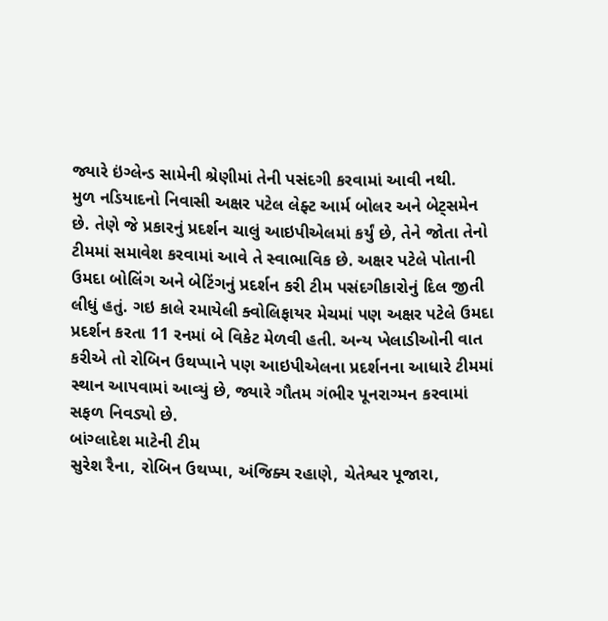જ્યારે ઇંગ્લેન્ડ સામેની શ્રેણીમાં તેની પસંદગી કરવામાં આવી નથી.
મુળ નડિયાદનો નિવાસી અક્ષર પટેલ લેફ્ટ આર્મ બોલર અને બેટ્સમેન છે. તેણે જે પ્રકારનું પ્રદર્શન ચાલું આઇપીએલમાં કર્યું છે, તેને જોતા તેનો ટીમમાં સમાવેશ કરવામાં આવે તે સ્વાભાવિક છે. અક્ષર પટેલે પોતાની ઉમદા બોલિંગ અને બેટિંગનું પ્રદર્શન કરી ટીમ પસંદગીકારોનું દિલ જીતી લીધું હતું. ગઇ કાલે રમાયેલી ક્વોલિફાયર મેચમાં પણ અક્ષર પટેલે ઉમદા પ્રદર્શન કરતા 11 રનમાં બે વિકેટ મેળવી હતી. અન્ય ખેલાડીઓની વાત કરીએ તો રોબિન ઉથપ્પાને પણ આઇપીએલના પ્રદર્શનના આધારે ટીમમાં સ્થાન આપવામાં આવ્યું છે, જ્યારે ગૌતમ ગંભીર પૂનરાગ્મન કરવામાં સફળ નિવડ્યો છે.
બાંગ્લાદેશ માટેની ટીમ
સુરેશ રૈના, રોબિન ઉથપ્પા, અંજિક્ય રહાણે, ચેતેશ્વર પૂજારા,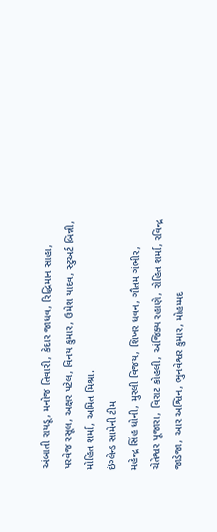અંબાતી રાયડૂ, મનોજ તિવારી, કેદાર જાધવ, રિદ્ધિમાન સાહા, પરવેજ રસૂલ, અક્ષર પટેલ, વિનય કુમાર, ઉમેશ યાદવ, સ્ટુઅર્ટ બિન્ની, મોહિત શર્મા, અમિત મિશ્રા.
ઇંગ્લેન્ડ સામેની ટીમ
મહેન્દ્ર સિંહ ધોની, મુરલી વિજય, શિખર ધવન, ગૌતમ ગંભીર, ચેતેશ્વર પૂજારા, વિરાટ કોહલી, અંજિક્ય રહાણે, રોહિત શર્મા, રવિન્દ્ર જાડેજા, આર અશ્વિન, ભુનવેશ્વર કુમાર, મોહમ્મદ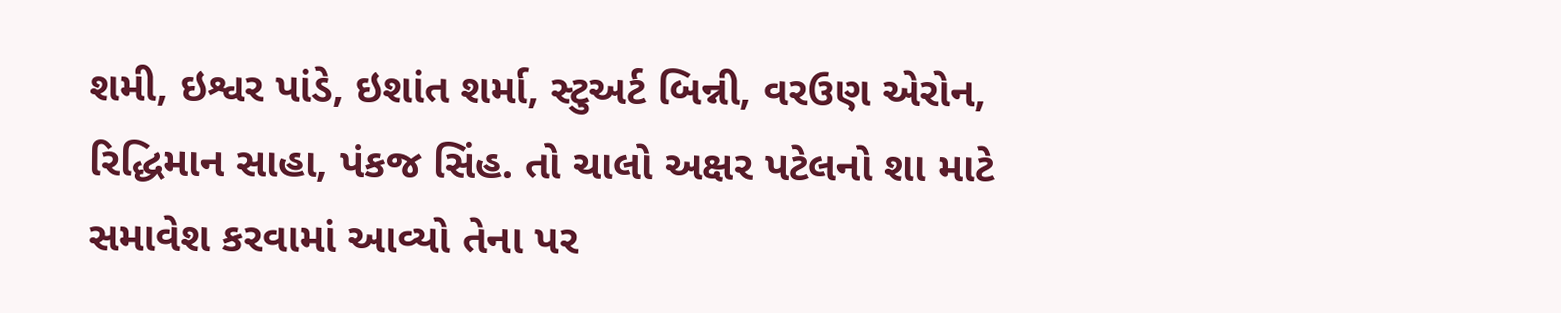શમી, ઇશ્વર પાંડે, ઇશાંત શર્મા, સ્ટુઅર્ટ બિન્ની, વરઉણ એરોન, રિદ્ધિમાન સાહા, પંકજ સિંહ. તો ચાલો અક્ષર પટેલનો શા માટે સમાવેશ કરવામાં આવ્યો તેના પર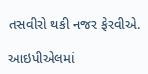તસવીરો થકી નજર ફેરવીએ.

આઇપીએલમાં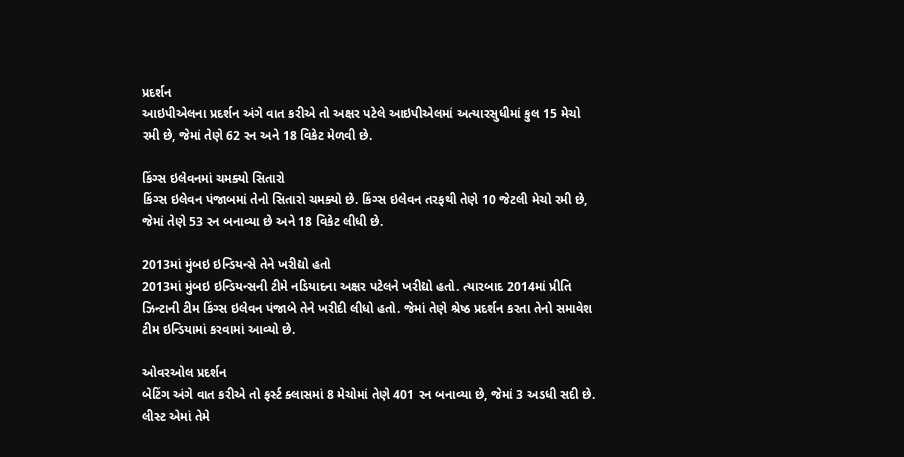પ્રદર્શન
આઇપીએલના પ્રદર્શન અંગે વાત કરીએ તો અક્ષર પટેલે આઇપીએલમાં અત્યારસુધીમાં કુલ 15 મેચો રમી છે, જેમાં તેણે 62 રન અને 18 વિકેટ મેળવી છે.

કિંગ્સ ઇલેવનમાં ચમક્યો સિતારો
કિંગ્સ ઇલેવન પંજાબમાં તેનો સિતારો ચમક્યો છે. કિંગ્સ ઇલેવન તરફથી તેણે 10 જેટલી મેચો રમી છે, જેમાં તેણે 53 રન બનાવ્યા છે અને 18 વિકેટ લીધી છે.

2013માં મુંબઇ ઇન્ડિયન્સે તેને ખરીદ્યો હતો
2013માં મુંબઇ ઇન્ડિયન્સની ટીમે નડિયાદના અક્ષર પટેલને ખરીદ્યો હતો. ત્યારબાદ 2014માં પ્રીતિ ઝિન્ટાની ટીમ કિંગ્સ ઇલેવન પંજાબે તેને ખરીદી લીધો હતો. જેમાં તેણે શ્રેષ્ઠ પ્રદર્શન કરતા તેનો સમાવેશ ટીમ ઇન્ડિયામાં કરવામાં આવ્યો છે.

ઓવરઓલ પ્રદર્શન
બેટિંગ અંગે વાત કરીએ તો ફર્સ્ટ ક્લાસમાં 8 મેચોમાં તેણે 401 રન બનાવ્યા છે, જેમાં 3 અડધી સદી છે. લીસ્ટ એમાં તેમે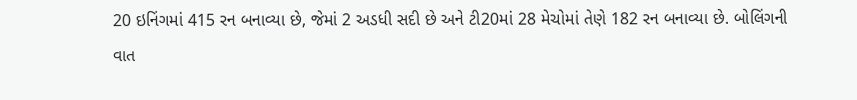20 ઇનિંગમાં 415 રન બનાવ્યા છે, જેમાં 2 અડધી સદી છે અને ટી20માં 28 મેચોમાં તેણે 182 રન બનાવ્યા છે. બોલિંગની વાત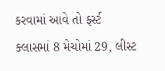કરવામાં આવે તો ફર્સ્ટ ક્લાસમાં 8 મેચોમાં 29, લીસ્ટ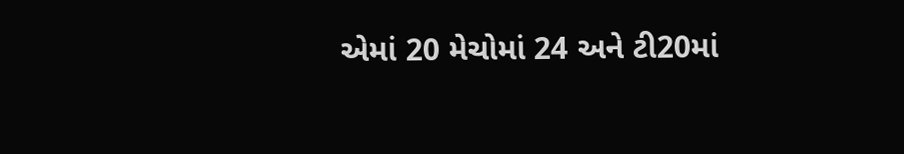એમાં 20 મેચોમાં 24 અને ટી20માં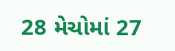28 મેચોમાં 27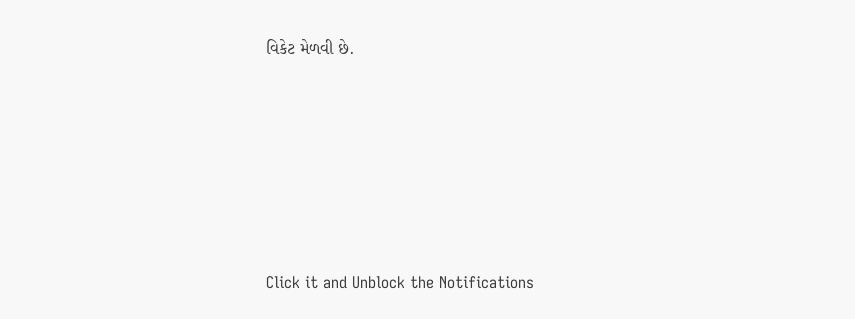વિકેટ મેળવી છે.












Click it and Unblock the Notifications